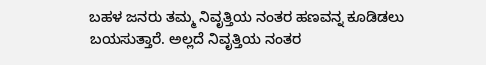ಬಹಳ ಜನರು ತಮ್ಮ ನಿವೃತ್ತಿಯ ನಂತರ ಹಣವನ್ನ ಕೂಡಿಡಲು ಬಯಸುತ್ತಾರೆ. ಅಲ್ಲದೆ ನಿವೃತ್ತಿಯ ನಂತರ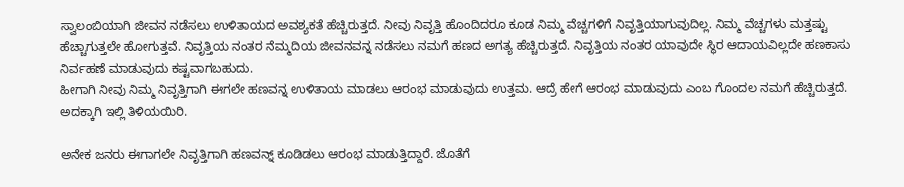ಸ್ವಾಲಂಬಿಯಾಗಿ ಜೀವನ ನಡೆಸಲು ಉಳಿತಾಯದ ಅವಶ್ಯಕತೆ ಹೆಚ್ಚಿರುತ್ತದೆ. ನೀವು ನಿವೃತ್ತಿ ಹೊಂದಿದರೂ ಕೂಡ ನಿಮ್ಮ ವೆಚ್ಚಗಳಿಗೆ ನಿವೃತ್ತಿಯಾಗುವುದಿಲ್ಲ. ನಿಮ್ಮ ವೆಚ್ಚಗಳು ಮತ್ತಷ್ಟು ಹೆಚ್ಚಾಗುತ್ತಲೇ ಹೋಗುತ್ತವೆ. ನಿವೃತ್ತಿಯ ನಂತರ ನೆಮ್ಮದಿಯ ಜೀವನವನ್ನ ನಡೆಸಲು ನಮಗೆ ಹಣದ ಅಗತ್ಯ ಹೆಚ್ಚಿರುತ್ತದೆ. ನಿವೃತ್ತಿಯ ನಂತರ ಯಾವುದೇ ಸ್ಥಿರ ಆದಾಯವಿಲ್ಲದೇ ಹಣಕಾಸು ನಿರ್ವಹಣೆ ಮಾಡುವುದು ಕಷ್ಟವಾಗಬಹುದು.
ಹೀಗಾಗಿ ನೀವು ನಿಮ್ಮ ನಿವೃತ್ತಿಗಾಗಿ ಈಗಲೇ ಹಣವನ್ನ ಉಳಿತಾಯ ಮಾಡಲು ಆರಂಭ ಮಾಡುವುದು ಉತ್ತಮ. ಆದ್ರೆ ಹೇಗೆ ಆರಂಭ ಮಾಡುವುದು ಎಂಬ ಗೊಂದಲ ನಮಗೆ ಹೆಚ್ಚಿರುತ್ತದೆ. ಅದಕ್ಕಾಗಿ ಇಲ್ಲಿ ತಿಳಿಯಯಿರಿ.

ಅನೇಕ ಜನರು ಈಗಾಗಲೇ ನಿವೃತ್ತಿಗಾಗಿ ಹಣವನ್ನ್ ಕೂಡಿಡಲು ಆರಂಭ ಮಾಡುತ್ತಿದ್ದಾರೆ. ಜೊತೆಗೆ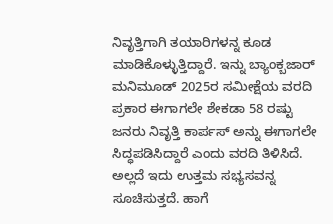ನಿವೃತ್ತಿಗಾಗಿ ತಯಾರಿಗಳನ್ನ ಕೂಡ ಮಾಡಿಕೊಳ್ಳುತ್ತಿದ್ದಾರೆ. ಇನ್ನು ಬ್ಯಾಂಕ್ಬಜಾರ್ ಮನಿಮೂಡ್ 2025ರ ಸಮೀಕ್ಷೆಯ ವರದಿ ಪ್ರಕಾರ ಈಗಾಗಲೇ ಶೇಕಡಾ 58 ರಷ್ಟು ಜನರು ನಿವೃತ್ತಿ ಕಾರ್ಪಸ್ ಅನ್ನು ಈಗಾಗಲೇ ಸಿದ್ಧಪಡಿಸಿದ್ದಾರೆ ಎಂದು ವರದಿ ತಿಳಿಸಿದೆ. ಅಲ್ಲದೆ ಇದು ಉತ್ತಮ ಸಭ್ಯಸವನ್ನ ಸೂಚಿಸುತ್ತದೆ. ಹಾಗೆ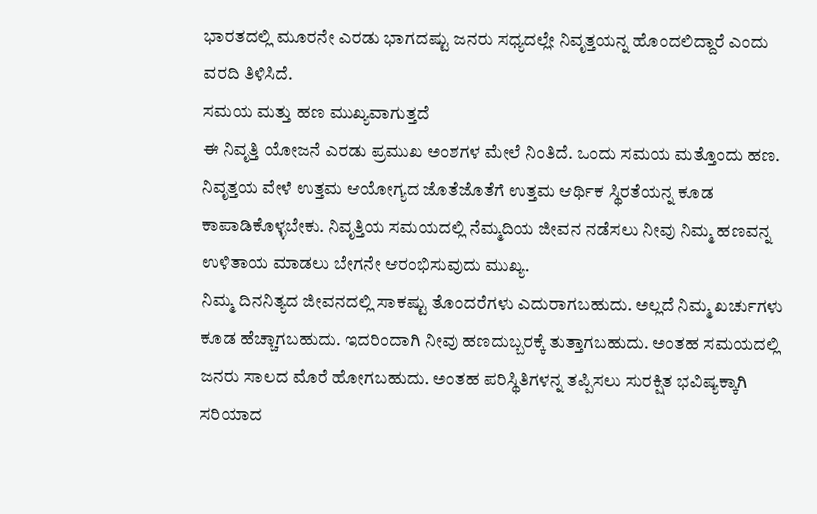ಭಾರತದಲ್ಲಿ ಮೂರನೇ ಎರಡು ಭಾಗದಷ್ಟು ಜನರು ಸಧ್ಯದಲ್ಲೇ ನಿವೃತ್ತಯನ್ನ ಹೊಂದಲಿದ್ದಾರೆ ಎಂದು ವರದಿ ತಿಳಿಸಿದೆ.
ಸಮಯ ಮತ್ತು ಹಣ ಮುಖ್ಯವಾಗುತ್ತದೆ
ಈ ನಿವೃತ್ತಿ ಯೋಜನೆ ಎರಡು ಪ್ರಮುಖ ಅಂಶಗಳ ಮೇಲೆ ನಿಂತಿದೆ. ಒಂದು ಸಮಯ ಮತ್ತೊಂದು ಹಣ. ನಿವೃತ್ತಯ ವೇಳೆ ಉತ್ತಮ ಆಯೋಗ್ಯದ ಜೊತೆಜೊತೆಗೆ ಉತ್ತಮ ಆರ್ಥಿಕ ಸ್ಥಿರತೆಯನ್ನ ಕೂಡ ಕಾಪಾಡಿಕೊಳ್ಳಬೇಕು. ನಿವೃತ್ತಿಯ ಸಮಯದಲ್ಲಿ ನೆಮ್ಮದಿಯ ಜೀವನ ನಡೆಸಲು ನೀವು ನಿಮ್ಮ ಹಣವನ್ನ ಉಳಿತಾಯ ಮಾಡಲು ಬೇಗನೇ ಆರಂಭಿಸುವುದು ಮುಖ್ಯ.
ನಿಮ್ಮ ದಿನನಿತ್ಯದ ಜೀವನದಲ್ಲಿ ಸಾಕಷ್ಟು ತೊಂದರೆಗಳು ಎದುರಾಗಬಹುದು. ಅಲ್ಲದೆ ನಿಮ್ಮ ಖರ್ಚುಗಳು ಕೂಡ ಹೆಚ್ಚಾಗಬಹುದು. ಇದರಿಂದಾಗಿ ನೀವು ಹಣದುಬ್ಬರಕ್ಕೆ ತುತ್ತಾಗಬಹುದು. ಅಂತಹ ಸಮಯದಲ್ಲಿ ಜನರು ಸಾಲದ ಮೊರೆ ಹೋಗಬಹುದು. ಅಂತಹ ಪರಿಸ್ಥಿತಿಗಳನ್ನ ತಪ್ಪಿಸಲು ಸುರಕ್ಷಿತ ಭವಿಷ್ಯಕ್ಕಾಗಿ ಸರಿಯಾದ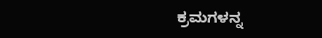ಕ್ರಮಗಳನ್ನ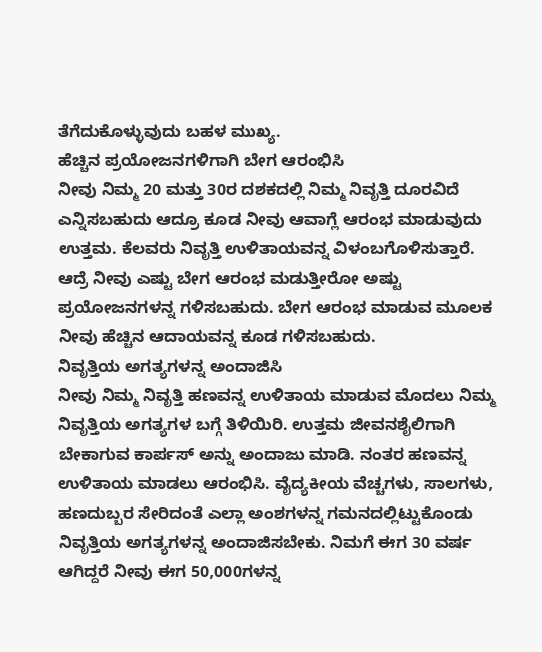ತೆಗೆದುಕೊಳ್ಳುವುದು ಬಹಳ ಮುಖ್ಯ.
ಹೆಚ್ಚಿನ ಪ್ರಯೋಜನಗಳಿಗಾಗಿ ಬೇಗ ಆರಂಭಿಸಿ
ನೀವು ನಿಮ್ಮ 20 ಮತ್ತು 30ರ ದಶಕದಲ್ಲಿ ನಿಮ್ಮ ನಿವೃತ್ತಿ ದೂರವಿದೆ ಎನ್ನಿಸಬಹುದು ಆದ್ರೂ ಕೂಡ ನೀವು ಆವಾಗ್ಲೆ ಆರಂಭ ಮಾಡುವುದು ಉತ್ತಮ. ಕೆಲವರು ನಿವೃತ್ತಿ ಉಳಿತಾಯವನ್ನ ವಿಳಂಬಗೊಳಿಸುತ್ತಾರೆ. ಆದ್ರೆ ನೀವು ಎಷ್ಟು ಬೇಗ ಆರಂಭ ಮಡುತ್ತೀರೋ ಅಷ್ಟು ಪ್ರಯೋಜನಗಳನ್ನ ಗಳಿಸಬಹುದು. ಬೇಗ ಆರಂಭ ಮಾಡುವ ಮೂಲಕ ನೀವು ಹೆಚ್ಚಿನ ಆದಾಯವನ್ನ ಕೂಡ ಗಳಿಸಬಹುದು.
ನಿವೃತ್ತಿಯ ಅಗತ್ಯಗಳನ್ನ ಅಂದಾಜಿಸಿ
ನೀವು ನಿಮ್ಮ ನಿವೃತ್ತಿ ಹಣವನ್ನ ಉಳಿತಾಯ ಮಾಡುವ ಮೊದಲು ನಿಮ್ಮ ನಿವೃತ್ತಿಯ ಅಗತ್ಯಗಳ ಬಗ್ಗೆ ತಿಳಿಯಿರಿ. ಉತ್ತಮ ಜೀವನಶೈಲಿಗಾಗಿ ಬೇಕಾಗುವ ಕಾರ್ಪಸ್ ಅನ್ನು ಅಂದಾಜು ಮಾಡಿ. ನಂತರ ಹಣವನ್ನ ಉಳಿತಾಯ ಮಾಡಲು ಆರಂಭಿಸಿ. ವೈದ್ಯಕೀಯ ವೆಚ್ಚಗಳು, ಸಾಲಗಳು, ಹಣದುಬ್ಬರ ಸೇರಿದಂತೆ ಎಲ್ಲಾ ಅಂಶಗಳನ್ನ ಗಮನದಲ್ಲಿಟ್ಟುಕೊಂಡು ನಿವೃತ್ತಿಯ ಅಗತ್ಯಗಳನ್ನ ಅಂದಾಜಿಸಬೇಕು. ನಿಮಗೆ ಈಗ 30 ವರ್ಷ ಆಗಿದ್ದರೆ ನೀವು ಈಗ 50,000ಗಳನ್ನ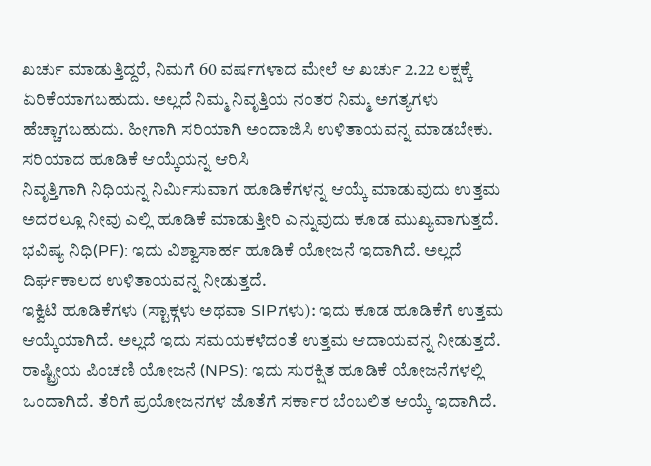ಖರ್ಚು ಮಾಡುತ್ತಿದ್ದರೆ, ನಿಮಗೆ 60 ವರ್ಷಗಳಾದ ಮೇಲೆ ಆ ಖರ್ಚು 2.22 ಲಕ್ಷಕ್ಕೆ ಏರಿಕೆಯಾಗಬಹುದು. ಅಲ್ಲದೆ ನಿಮ್ಮ ನಿವೃತ್ತಿಯ ನಂತರ ನಿಮ್ಮ ಅಗತ್ಯಗಳು ಹೆಚ್ಚಾಗಬಹುದು. ಹೀಗಾಗಿ ಸರಿಯಾಗಿ ಅಂದಾಜಿಸಿ ಉಳಿತಾಯವನ್ನ ಮಾಡಬೇಕು.
ಸರಿಯಾದ ಹೂಡಿಕೆ ಆಯ್ಕೆಯನ್ನ ಆರಿಸಿ
ನಿವೃತ್ತಿಗಾಗಿ ನಿಧಿಯನ್ನ ನಿರ್ಮಿಸುವಾಗ ಹೂಡಿಕೆಗಳನ್ನ ಆಯ್ಕೆ ಮಾಡುವುದು ಉತ್ತಮ ಅದರಲ್ಲೂ ನೀವು ಎಲ್ಲಿ ಹೂಡಿಕೆ ಮಾಡುತ್ತೀರಿ ಎನ್ನುವುದು ಕೂಡ ಮುಖ್ಯವಾಗುತ್ತದೆ.
ಭವಿಷ್ಯ ನಿಧಿ(PF): ಇದು ವಿಶ್ವಾಸಾರ್ಹ ಹೂಡಿಕೆ ಯೋಜನೆ ಇದಾಗಿದೆ. ಅಲ್ಲದೆ ದಿರ್ಘಕಾಲದ ಉಳಿತಾಯವನ್ನ ನೀಡುತ್ತದೆ.
ಇಕ್ವಿಟಿ ಹೂಡಿಕೆಗಳು (ಸ್ಟಾಕ್ಗಳು ಅಥವಾ SIPಗಳು): ಇದು ಕೂಡ ಹೂಡಿಕೆಗೆ ಉತ್ತಮ ಆಯ್ಕೆಯಾಗಿದೆ. ಅಲ್ಲದೆ ಇದು ಸಮಯಕಳೆದಂತೆ ಉತ್ತಮ ಆದಾಯವನ್ನ ನೀಡುತ್ತದೆ.
ರಾಷ್ಟ್ರೀಯ ಪಿಂಚಣಿ ಯೋಜನೆ (NPS): ಇದು ಸುರಕ್ಷಿತ ಹೂಡಿಕೆ ಯೋಜನೆಗಳಲ್ಲಿ ಒಂದಾಗಿದೆ. ತೆರಿಗೆ ಪ್ರಯೋಜನಗಳ ಜೊತೆಗೆ ಸರ್ಕಾರ ಬೆಂಬಲಿತ ಆಯ್ಕೆ ಇದಾಗಿದೆ.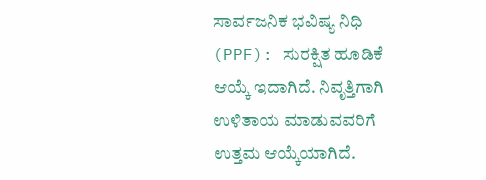ಸಾರ್ವಜನಿಕ ಭವಿಷ್ಯ ನಿಧಿ (PPF): ಸುರಕ್ಷಿತ ಹೂಡಿಕೆ ಆಯ್ಕೆ ಇದಾಗಿದೆ. ನಿವೃತ್ತಿಗಾಗಿ ಉಳಿತಾಯ ಮಾಡುವವರಿಗೆ ಉತ್ತಮ ಆಯ್ಕೆಯಾಗಿದೆ.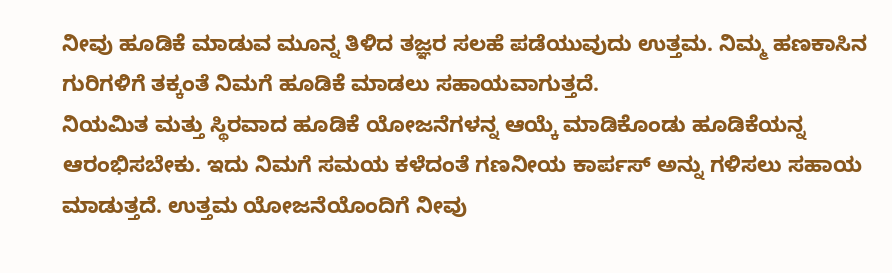ನೀವು ಹೂಡಿಕೆ ಮಾಡುವ ಮೂನ್ನ ತಿಳಿದ ತಜ್ಞರ ಸಲಹೆ ಪಡೆಯುವುದು ಉತ್ತಮ. ನಿಮ್ಮ ಹಣಕಾಸಿನ ಗುರಿಗಳಿಗೆ ತಕ್ಕಂತೆ ನಿಮಗೆ ಹೂಡಿಕೆ ಮಾಡಲು ಸಹಾಯವಾಗುತ್ತದೆ.
ನಿಯಮಿತ ಮತ್ತು ಸ್ಥಿರವಾದ ಹೂಡಿಕೆ ಯೋಜನೆಗಳನ್ನ ಆಯ್ಕೆ ಮಾಡಿಕೊಂಡು ಹೂಡಿಕೆಯನ್ನ ಆರಂಭಿಸಬೇಕು. ಇದು ನಿಮಗೆ ಸಮಯ ಕಳೆದಂತೆ ಗಣನೀಯ ಕಾರ್ಪಸ್ ಅನ್ನು ಗಳಿಸಲು ಸಹಾಯ ಮಾಡುತ್ತದೆ. ಉತ್ತಮ ಯೋಜನೆಯೊಂದಿಗೆ ನೀವು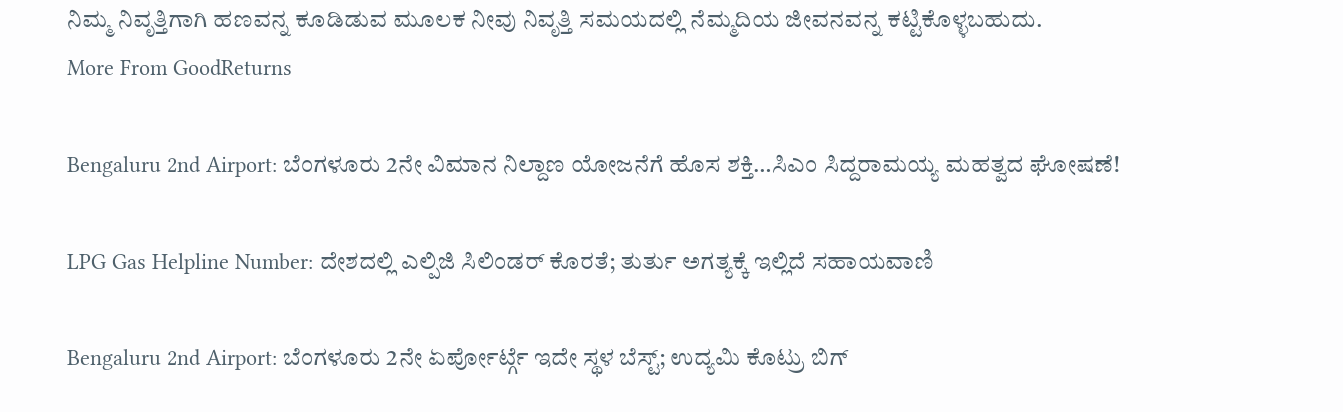ನಿಮ್ಮ ನಿವೃತ್ತಿಗಾಗಿ ಹಣವನ್ನ ಕೂಡಿಡುವ ಮೂಲಕ ನೀವು ನಿವೃತ್ತಿ ಸಮಯದಲ್ಲಿ ನೆಮ್ಮದಿಯ ಜೀವನವನ್ನ ಕಟ್ಟಿಕೊಳ್ಳಬಹುದು.
More From GoodReturns

Bengaluru 2nd Airport: ಬೆಂಗಳೂರು 2ನೇ ವಿಮಾನ ನಿಲ್ದಾಣ ಯೋಜನೆಗೆ ಹೊಸ ಶಕ್ತಿ…ಸಿಎಂ ಸಿದ್ದರಾಮಯ್ಯ ಮಹತ್ವದ ಘೋಷಣೆ!

LPG Gas Helpline Number: ದೇಶದಲ್ಲಿ ಎಲ್ಪಿಜಿ ಸಿಲಿಂಡರ್ ಕೊರತೆ; ತುರ್ತು ಅಗತ್ಯಕ್ಕೆ ಇಲ್ಲಿದೆ ಸಹಾಯವಾಣಿ

Bengaluru 2nd Airport: ಬೆಂಗಳೂರು 2ನೇ ಏರ್ಪೋರ್ಟ್ಗೆ ಇದೇ ಸ್ಥಳ ಬೆಸ್ಟ್; ಉದ್ಯಮಿ ಕೊಟ್ರು ಬಿಗ್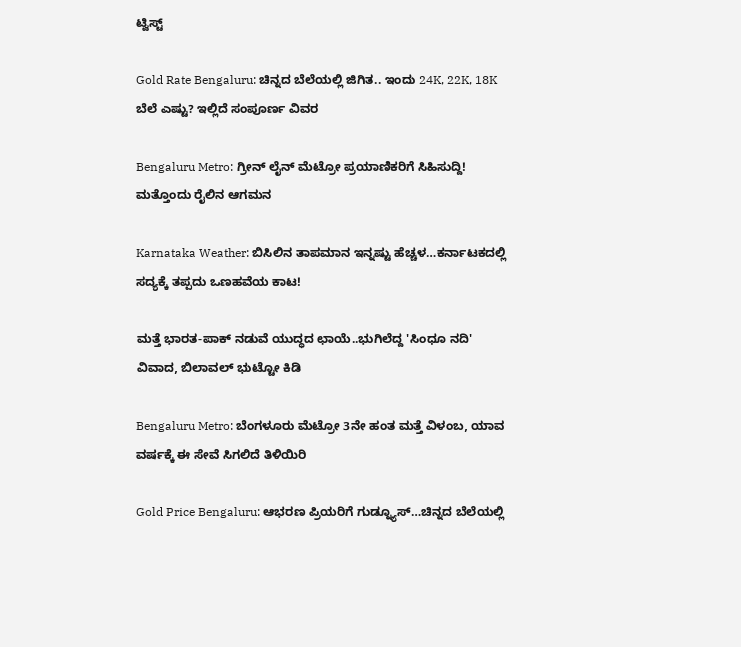ಟ್ವಿಸ್ಟ್

Gold Rate Bengaluru: ಚಿನ್ನದ ಬೆಲೆಯಲ್ಲಿ ಜಿಗಿತ.. ಇಂದು 24K, 22K, 18K ಬೆಲೆ ಎಷ್ಟು? ಇಲ್ಲಿದೆ ಸಂಪೂರ್ಣ ವಿವರ

Bengaluru Metro: ಗ್ರೀನ್ ಲೈನ್ ಮೆಟ್ರೋ ಪ್ರಯಾಣಿಕರಿಗೆ ಸಿಹಿಸುದ್ದಿ! ಮತ್ತೊಂದು ರೈಲಿನ ಆಗಮನ

Karnataka Weather: ಬಿಸಿಲಿನ ತಾಪಮಾನ ಇನ್ನಷ್ಟು ಹೆಚ್ಚಳ…ಕರ್ನಾಟಕದಲ್ಲಿ ಸದ್ಯಕ್ಕೆ ತಪ್ಪದು ಒಣಹವೆಯ ಕಾಟ!

ಮತ್ತೆ ಭಾರತ-ಪಾಕ್ ನಡುವೆ ಯುದ್ಧದ ಛಾಯೆ..ಭುಗಿಲೆದ್ದ 'ಸಿಂಧೂ ನದಿ' ವಿವಾದ, ಬಿಲಾವಲ್ ಭುಟ್ಟೋ ಕಿಡಿ

Bengaluru Metro: ಬೆಂಗಳೂರು ಮೆಟ್ರೋ 3ನೇ ಹಂತ ಮತ್ತೆ ವಿಳಂಬ, ಯಾವ ವರ್ಷಕ್ಕೆ ಈ ಸೇವೆ ಸಿಗಲಿದೆ ತಿಳಿಯಿರಿ

Gold Price Bengaluru: ಆಭರಣ ಪ್ರಿಯರಿಗೆ ಗುಡ್ನ್ಯೂಸ್…ಚಿನ್ನದ ಬೆಲೆಯಲ್ಲಿ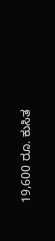19,600 ರೂ. ಕುಸಿತ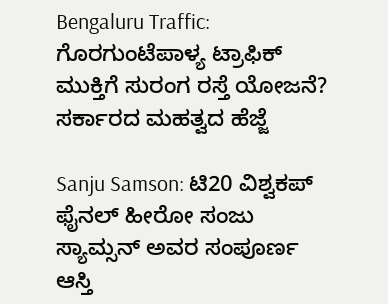Bengaluru Traffic: ಗೊರಗುಂಟೆಪಾಳ್ಯ ಟ್ರಾಫಿಕ್ ಮುಕ್ತಿಗೆ ಸುರಂಗ ರಸ್ತೆ ಯೋಜನೆ? ಸರ್ಕಾರದ ಮಹತ್ವದ ಹೆಜ್ಜೆ

Sanju Samson: ಟಿ20 ವಿಶ್ವಕಪ್ ಫೈನಲ್ ಹೀರೋ ಸಂಜು ಸ್ಯಾಮ್ಸನ್ ಅವರ ಸಂಪೂರ್ಣ ಆಸ್ತಿ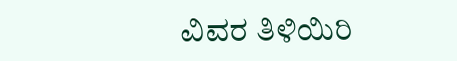ವಿವರ ತಿಳಿಯಿರಿ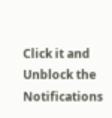Click it and Unblock the Notifications